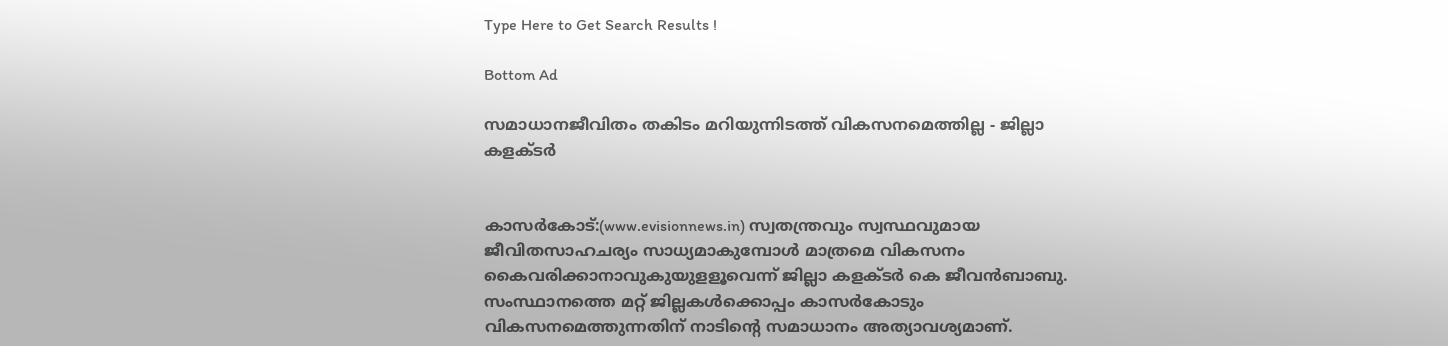Type Here to Get Search Results !

Bottom Ad

സമാധാനജീവിതം തകിടം മറിയുന്നിടത്ത് വികസനമെത്തില്ല - ജില്ലാ കളക്ടര്‍


കാസര്‍കോട്:(www.evisionnews.in) സ്വതന്ത്രവും സ്വസ്ഥവുമായ ജീവിതസാഹചര്യം സാധ്യമാകുമ്പോള്‍ മാത്രമെ വികസനം കൈവരിക്കാനാവുകുയുളളൂവെന്ന് ജില്ലാ കളക്ടര്‍ കെ ജീവന്‍ബാബു. സംസ്ഥാനത്തെ മറ്റ് ജില്ലകള്‍ക്കൊപ്പം കാസര്‍കോടും വികസനമെത്തുന്നതിന് നാടിന്റെ സമാധാനം അത്യാവശ്യമാണ്.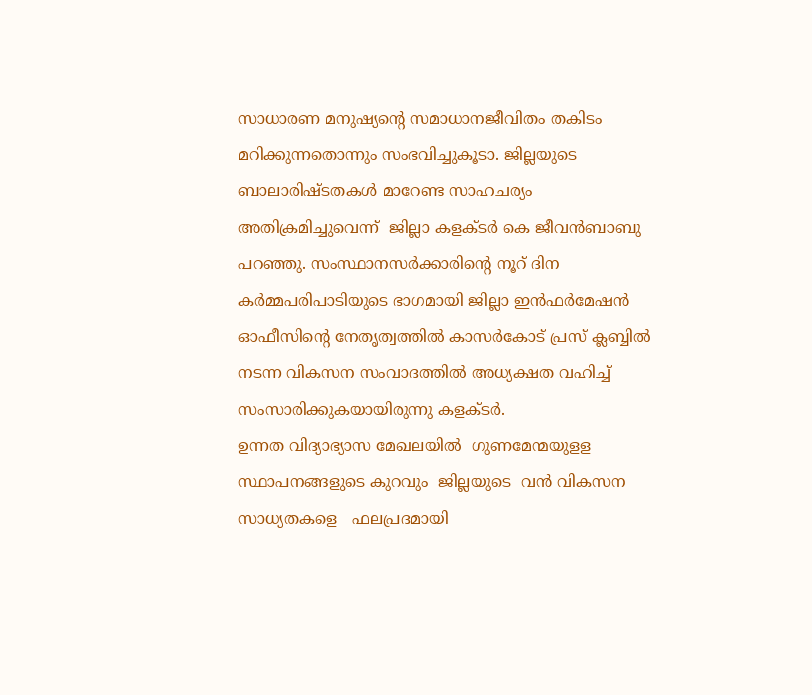സാധാരണ മനുഷ്യന്റെ സമാധാനജീവിതം തകിടം മറിക്കുന്നതൊന്നും സംഭവിച്ചുകൂടാ. ജില്ലയുടെ ബാലാരിഷ്ടതകള്‍ മാറേണ്ട സാഹചര്യം അതിക്രമിച്ചുവെന്ന്  ജില്ലാ കളക്ടര്‍ കെ ജീവന്‍ബാബു പറഞ്ഞു. സംസ്ഥാനസര്‍ക്കാരിന്റെ നൂറ് ദിന കര്‍മ്മപരിപാടിയുടെ ഭാഗമായി ജില്ലാ ഇന്‍ഫര്‍മേഷന്‍ ഓഫീസിന്റെ നേതൃത്വത്തില്‍ കാസര്‍കോട് പ്രസ് ക്ലബ്ബില്‍ നടന്ന വികസന സംവാദത്തില്‍ അധ്യക്ഷത വഹിച്ച് സംസാരിക്കുകയായിരുന്നു കളക്ടര്‍.
ഉന്നത വിദ്യാഭ്യാസ മേഖലയില്‍  ഗുണമേന്മയുളള സ്ഥാപനങ്ങളുടെ കുറവും  ജില്ലയുടെ  വന്‍ വികസന സാധ്യതകളെ   ഫലപ്രദമായി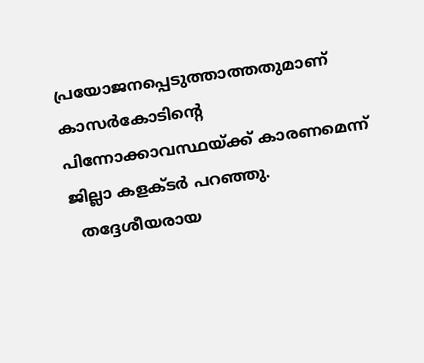പ്രയോജനപ്പെടുത്താത്തതുമാണ് കാസര്‍കോടിന്റെ പിന്നോക്കാവസ്ഥയ്ക്ക് കാരണമെന്ന് ജില്ലാ കളക്ടര്‍ പറഞ്ഞു.
  തദ്ദേശീയരായ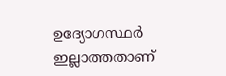ഉദ്യോഗസ്ഥര്‍ ഇല്ലാത്തതാണ്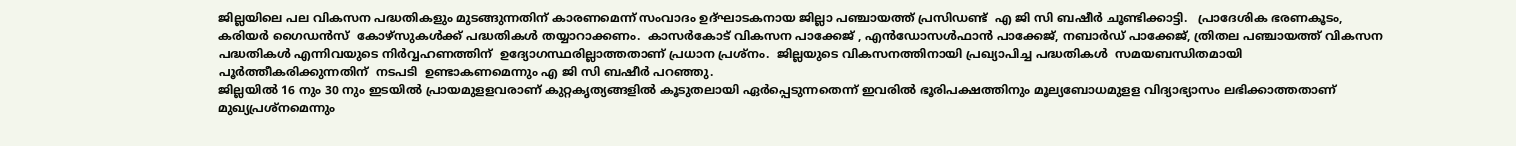ജില്ലയിലെ പല വികസന പദ്ധതികളും മുടങ്ങുന്നതിന് കാരണമെന്ന് സംവാദം ഉദ്ഘാടകനായ ജില്ലാ പഞ്ചായത്ത് പ്രസിഡണ്ട്  എ ജി സി ബഷീര്‍ ചൂണ്ടിക്കാട്ടി.   പ്രാദേശിക ഭരണകൂടം, കരിയര്‍ ഗൈഡന്‍സ്  കോഴ്‌സുകള്‍ക്ക് പദ്ധതികള്‍ തയ്യാറാക്കണം.  കാസര്‍കോട് വികസന പാക്കേജ് , എന്‍ഡോസള്‍ഫാന്‍ പാക്കേജ്, നബാര്‍ഡ് പാക്കേജ്, ത്രിതല പഞ്ചായത്ത് വികസന  പദ്ധതികള്‍ എന്നിവയുടെ നിര്‍വ്വഹണത്തിന്  ഉദ്യോഗസ്ഥരില്ലാത്തതാണ് പ്രധാന പ്രശ്‌നം.  ജില്ലയുടെ വികസനത്തിനായി പ്രഖ്യാപിച്ച പദ്ധതികള്‍  സമയബന്ധിതമായി പൂര്‍ത്തീകരിക്കുന്നതിന്  നടപടി  ഉണ്ടാകണമെന്നും എ ജി സി ബഷീര്‍ പറഞ്ഞു.
ജില്ലയില്‍ 16 നും 30 നും ഇടയില്‍ പ്രായമുളളവരാണ് കുറ്റകൃത്യങ്ങളില്‍ കൂടുതലായി ഏര്‍പ്പെടുന്നതെന്ന് ഇവരില്‍ ഭൂരിപക്ഷത്തിനും മൂല്യബോധമുളള വിദ്യാഭ്യാസം ലഭിക്കാത്തതാണ് മുഖ്യപ്രശ്‌നമെന്നും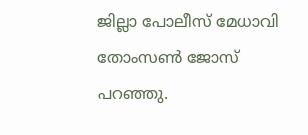ജില്ലാ പോലീസ് മേധാവി തോംസണ്‍ ജോസ് പറഞ്ഞു.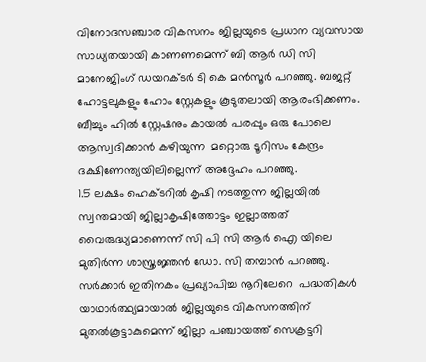വിനോദസഞ്ചാര വികസനം ജില്ലയുടെ പ്രധാന വ്യവസായ സാധ്യതയായി കാണണമെന്ന് ബി ആര്‍ ഡി സി മാനേജിംഗ് ഡയറക്ടര്‍ ടി കെ മന്‍സൂര്‍ പറഞ്ഞു. ബജറ്റ് ഹോട്ടലുകളും ഹോം സ്റ്റേകളും കൂടുതലായി ആരംഭിക്കണം. ബീച്ചും ഹില്‍ സ്റ്റേഷനും കായല്‍ പരപ്പും ഒരു പോലെ ആസ്വദിക്കാന്‍ കഴിയുന്ന  മറ്റൊരു ടൂറിസം കേന്ദ്രം ദക്ഷിണേന്ത്യയിലില്ലെന്ന് അദ്ദേഹം പറഞ്ഞു.
1.5 ലക്ഷം ഹെക്ടറില്‍ കൃഷി നടത്തുന്ന ജില്ലയില്‍ സ്വന്തമായി ജില്ലാകൃഷിത്തോട്ടം ഇല്ലാത്തത് വൈരുദ്ധ്യമാണെന്ന് സി പി സി ആര്‍ ഐ യിലെ മുതിര്‍ന്ന ശാസ്ത്രജ്ഞന്‍ ഡോ. സി തമ്പാന്‍ പറഞ്ഞു.
സര്‍ക്കാര്‍ ഇതിനകം പ്രഖ്യാപിച്ച നൂറിലേറെ  പദ്ധതികള്‍ യാഥാര്‍ത്ഥ്യമായാല്‍ ജില്ലയുടെ വികസനത്തിന് മുതല്‍കൂട്ടാകുമെന്ന് ജില്ലാ പഞ്ചായത്ത് സെക്രട്ടറി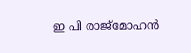ഇ പി രാജ്‌മോഹന്‍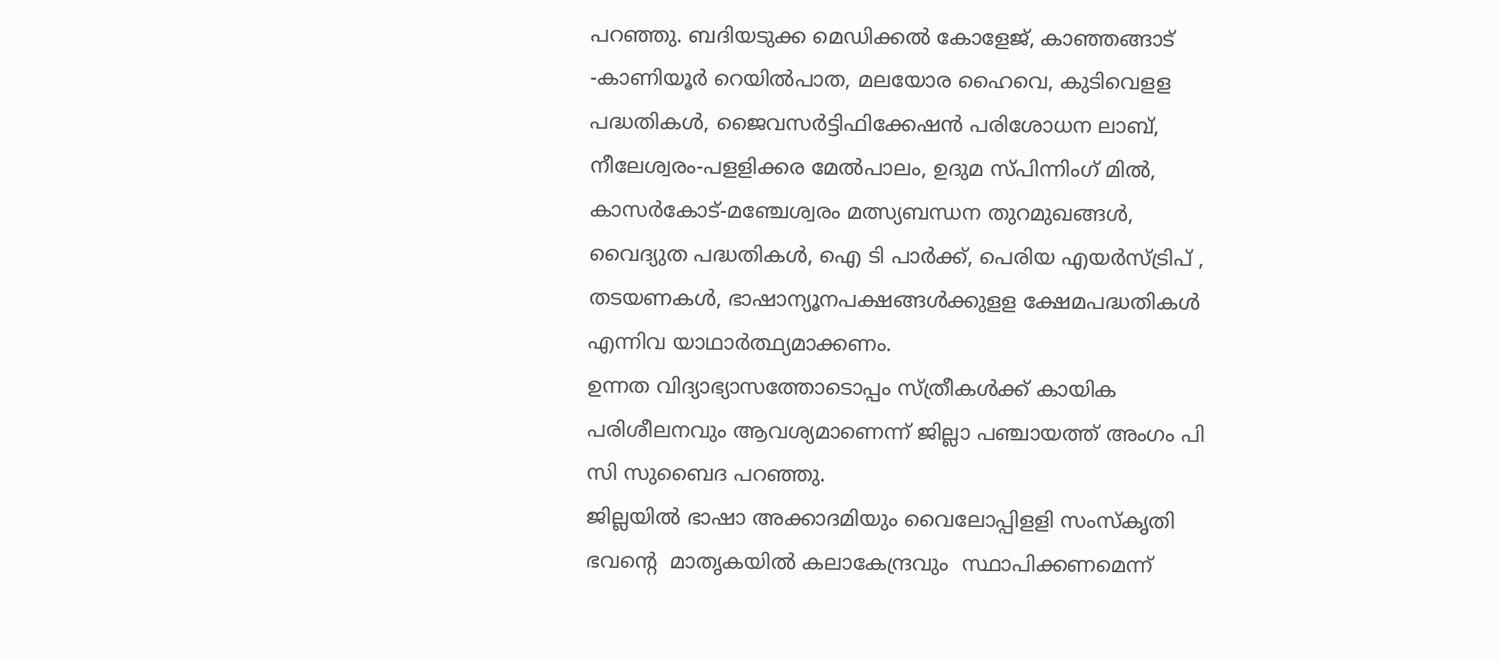പറഞ്ഞു. ബദിയടുക്ക മെഡിക്കല്‍ കോളേജ്, കാഞ്ഞങ്ങാട് -കാണിയൂര്‍ റെയില്‍പാത, മലയോര ഹൈവെ, കുടിവെളള പദ്ധതികള്‍, ജൈവസര്‍ട്ടിഫിക്കേഷന്‍ പരിശോധന ലാബ്, നീലേശ്വരം-പളളിക്കര മേല്‍പാലം, ഉദുമ സ്പിന്നിംഗ് മില്‍, കാസര്‍കോട്-മഞ്ചേശ്വരം മത്സ്യബന്ധന തുറമുഖങ്ങള്‍, വൈദ്യുത പദ്ധതികള്‍, ഐ ടി പാര്‍ക്ക്, പെരിയ എയര്‍സ്ട്രിപ് , തടയണകള്‍, ഭാഷാന്യൂനപക്ഷങ്ങള്‍ക്കുളള ക്ഷേമപദ്ധതികള്‍ എന്നിവ യാഥാര്‍ത്ഥ്യമാക്കണം.
ഉന്നത വിദ്യാഭ്യാസത്തോടൊപ്പം സ്ത്രീകള്‍ക്ക് കായിക പരിശീലനവും ആവശ്യമാണെന്ന് ജില്ലാ പഞ്ചായത്ത് അംഗം പി സി സുബൈദ പറഞ്ഞു.
ജില്ലയില്‍ ഭാഷാ അക്കാദമിയും വൈലോപ്പിളളി സംസ്‌കൃതി ഭവന്റെ  മാതൃകയില്‍ കലാകേന്ദ്രവും  സ്ഥാപിക്കണമെന്ന്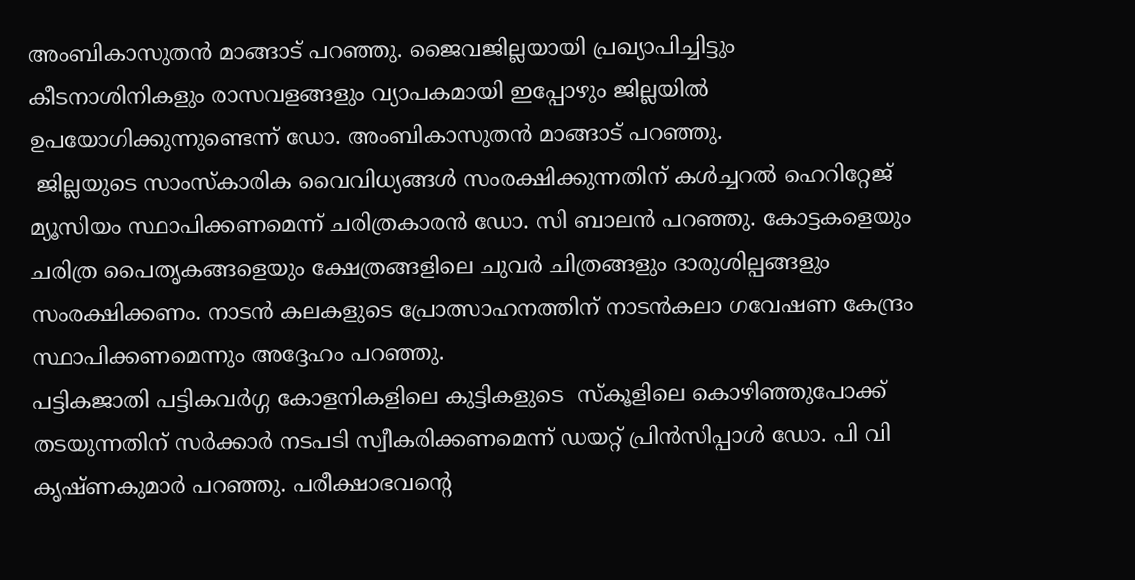അംബികാസുതന്‍ മാങ്ങാട് പറഞ്ഞു. ജൈവജില്ലയായി പ്രഖ്യാപിച്ചിട്ടും കീടനാശിനികളും രാസവളങ്ങളും വ്യാപകമായി ഇപ്പോഴും ജില്ലയില്‍ ഉപയോഗിക്കുന്നുണ്ടെന്ന് ഡോ. അംബികാസുതന്‍ മാങ്ങാട് പറഞ്ഞു.
 ജില്ലയുടെ സാംസ്‌കാരിക വൈവിധ്യങ്ങള്‍ സംരക്ഷിക്കുന്നതിന് കള്‍ച്ചറല്‍ ഹെറിറ്റേജ് മ്യൂസിയം സ്ഥാപിക്കണമെന്ന് ചരിത്രകാരന്‍ ഡോ. സി ബാലന്‍ പറഞ്ഞു. കോട്ടകളെയും ചരിത്ര പൈതൃകങ്ങളെയും ക്ഷേത്രങ്ങളിലെ ചുവര്‍ ചിത്രങ്ങളും ദാരുശില്പങ്ങളും സംരക്ഷിക്കണം. നാടന്‍ കലകളുടെ പ്രോത്സാഹനത്തിന് നാടന്‍കലാ ഗവേഷണ കേന്ദ്രം സ്ഥാപിക്കണമെന്നും അദ്ദേഹം പറഞ്ഞു.
പട്ടികജാതി പട്ടികവര്‍ഗ്ഗ കോളനികളിലെ കുട്ടികളുടെ  സ്‌കൂളിലെ കൊഴിഞ്ഞുപോക്ക് തടയുന്നതിന് സര്‍ക്കാര്‍ നടപടി സ്വീകരിക്കണമെന്ന് ഡയറ്റ് പ്രിന്‍സിപ്പാള്‍ ഡോ. പി വി കൃഷ്ണകുമാര്‍ പറഞ്ഞു. പരീക്ഷാഭവന്റെ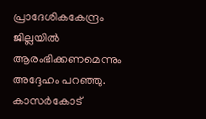പ്രാദേശികകേന്ദ്രം ജില്ലയില്‍ ആരംഭിക്കണമെന്നും അദ്ദേഹം പറഞ്ഞു.
കാസര്‍കോട്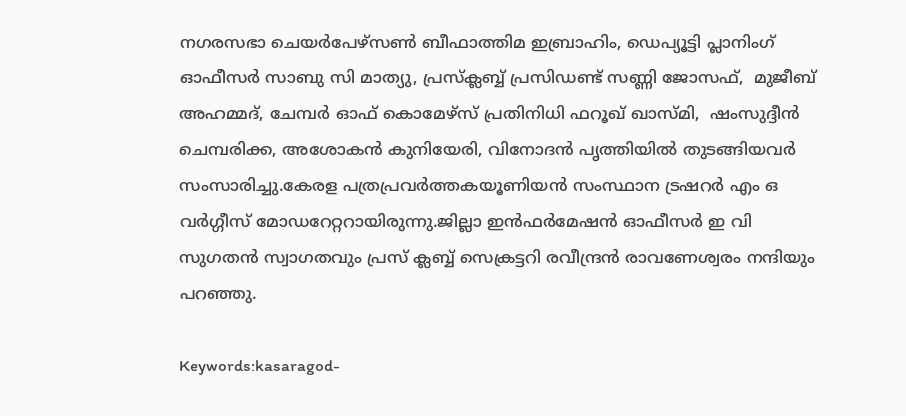നഗരസഭാ ചെയര്‍പേഴ്‌സണ്‍ ബീഫാത്തിമ ഇബ്രാഹിം, ഡെപ്യൂട്ടി പ്ലാനിംഗ് ഓഫീസര്‍ സാബു സി മാത്യു, പ്രസ്‌ക്ലബ്ബ് പ്രസിഡണ്ട് സണ്ണി ജോസഫ്,  മുജീബ് അഹമ്മദ്, ചേമ്പര്‍ ഓഫ് കൊമേഴ്‌സ് പ്രതിനിധി ഫറൂഖ് ഖാസ്മി,  ഷംസുദ്ദീന്‍ ചെമ്പരിക്ക, അശോകന്‍ കുനിയേരി, വിനോദന്‍ പൃത്തിയില്‍ തുടങ്ങിയവര്‍ സംസാരിച്ചു.കേരള പത്രപ്രവര്‍ത്തകയൂണിയന്‍ സംസ്ഥാന ട്രഷറര്‍ എം ഒ വര്‍ഗ്ഗീസ് മോഡറേറ്ററായിരുന്നു.ജില്ലാ ഇന്‍ഫര്‍മേഷന്‍ ഓഫീസര്‍ ഇ വി സുഗതന്‍ സ്വാഗതവും പ്രസ് ക്ലബ്ബ് സെക്രട്ടറി രവീന്ദ്രന്‍ രാവണേശ്വരം നന്ദിയും പറഞ്ഞു.

Keywords:kasaragod-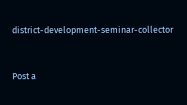district-development-seminar-collector


Post a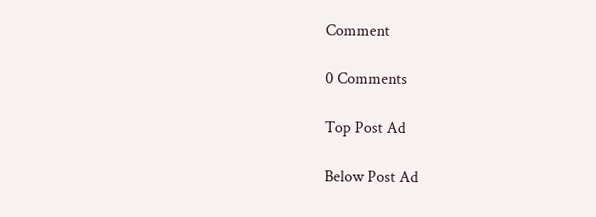Comment

0 Comments

Top Post Ad

Below Post Ad